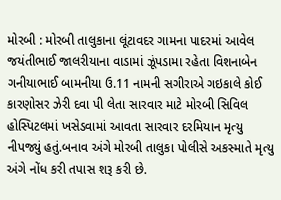મોરબી : મોરબી તાલુકાના લૂંટાવદર ગામના પાદરમાં આવેલ જયંતીભાઈ જાલરીયાના વાડામાં ઝૂંપડામા રહેતા વિશનાબેન ગનીયાભાઈ બામનીયા ઉ.11 નામની સગીરાએ ગઇકાલે કોઈ કારણોસર ઝેરી દવા પી લેતા સારવાર માટે મોરબી સિવિલ હોસ્પિટલમાં ખસેડવામાં આવતા સારવાર દરમિયાન મૃત્યુ નીપજ્યું હતું.બનાવ અંગે મોરબી તાલુકા પોલીસે અકસ્માતે મૃત્યુ અંગે નોંધ કરી તપાસ શરૂ કરી છે.